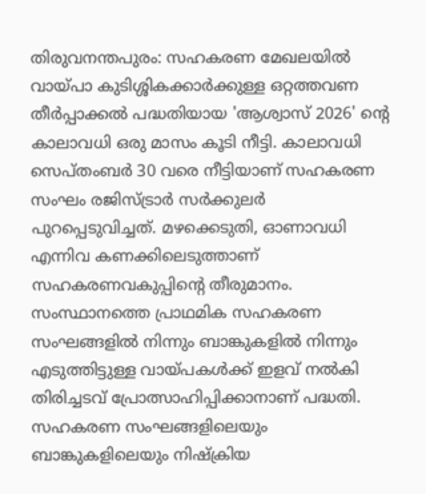തിരുവനന്തപുരം: സഹകരണ മേഖലയിൽ വായ്പാ കുടിശ്ശികക്കാർക്കുള്ള ഒറ്റത്തവണ തീർപ്പാക്കൽ പദ്ധതിയായ 'ആശ്വാസ് 2026' ന്റെ കാലാവധി ഒരു മാസം കൂടി നീട്ടി. കാലാവധി സെപ്തംബർ 30 വരെ നീട്ടിയാണ് സഹകരണ സംഘം രജിസ്ട്രാർ സർക്കുലർ പുറപ്പെടുവിച്ചത്. മഴക്കെടുതി, ഓണാവധി എന്നിവ കണക്കിലെടുത്താണ് സഹകരണവകുപ്പിന്റെ തീരുമാനം. സംസ്ഥാനത്തെ പ്രാഥമിക സഹകരണ സംഘങ്ങളിൽ നിന്നും ബാങ്കുകളിൽ നിന്നും എടുത്തിട്ടുള്ള വായ്പകൾക്ക് ഇളവ് നൽകി തിരിച്ചടവ് പ്രോത്സാഹിപ്പിക്കാനാണ് പദ്ധതി. സഹകരണ സംഘങ്ങളിലെയും ബാങ്കുകളിലെയും നിഷ്ക്രിയ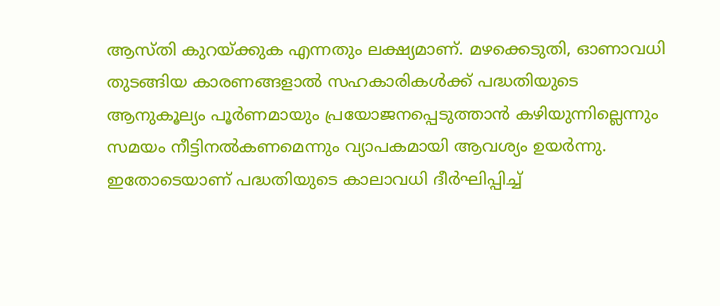ആസ്തി കുറയ്ക്കുക എന്നതും ലക്ഷ്യമാണ്. മഴക്കെടുതി, ഓണാവധി തുടങ്ങിയ കാരണങ്ങളാൽ സഹകാരികൾക്ക് പദ്ധതിയുടെ ആനുകൂല്യം പൂർണമായും പ്രയോജനപ്പെടുത്താൻ കഴിയുന്നില്ലെന്നും സമയം നീട്ടിനൽകണമെന്നും വ്യാപകമായി ആവശ്യം ഉയർന്നു. ഇതോടെയാണ് പദ്ധതിയുടെ കാലാവധി ദീർഘിപ്പിച്ച്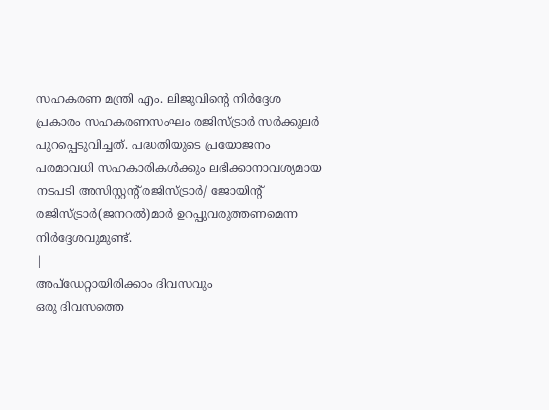സഹകരണ മന്ത്രി എം. ലിജുവിന്റെ നിർദ്ദേശ പ്രകാരം സഹകരണസംഘം രജിസ്ട്രാർ സർക്കുലർ പുറപ്പെടുവിച്ചത്. പദ്ധതിയുടെ പ്രയോജനം പരമാവധി സഹകാരികൾക്കും ലഭിക്കാനാവശ്യമായ നടപടി അസിസ്റ്റന്റ് രജിസ്ട്രാർ/ ജോയിന്റ് രജിസ്ട്രാർ(ജനറൽ)മാർ ഉറപ്പുവരുത്തണമെന്ന നിർദ്ദേശവുമുണ്ട്.
|
അപ്ഡേറ്റായിരിക്കാം ദിവസവും
ഒരു ദിവസത്തെ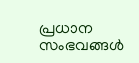പ്രധാന സംഭവങ്ങൾ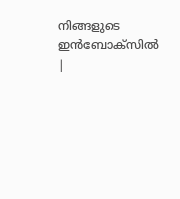നിങ്ങളുടെ ഇൻബോക്സിൽ |